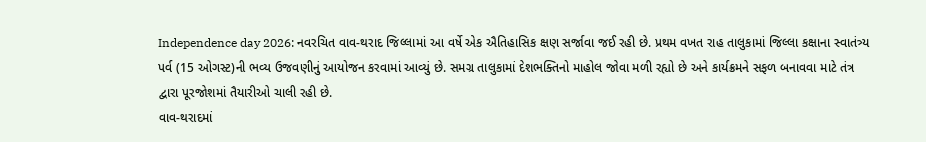Independence day 2026: નવરચિત વાવ-થરાદ જિલ્લામાં આ વર્ષે એક ઐતિહાસિક ક્ષણ સર્જાવા જઈ રહી છે. પ્રથમ વખત રાહ તાલુકામાં જિલ્લા કક્ષાના સ્વાતંત્ર્ય પર્વ (15 ઓગસ્ટ)ની ભવ્ય ઉજવણીનું આયોજન કરવામાં આવ્યું છે. સમગ્ર તાલુકામાં દેશભક્તિનો માહોલ જોવા મળી રહ્યો છે અને કાર્યક્રમને સફળ બનાવવા માટે તંત્ર દ્વારા પૂરજોશમાં તૈયારીઓ ચાલી રહી છે.
વાવ-થરાદમાં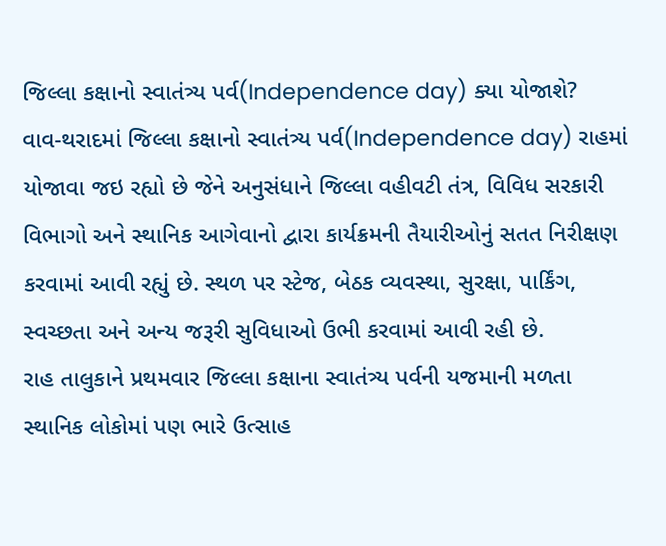જિલ્લા કક્ષાનો સ્વાતંત્ર્ય પર્વ(Independence day) ક્યા યોજાશે?
વાવ-થરાદમાં જિલ્લા કક્ષાનો સ્વાતંત્ર્ય પર્વ(Independence day) રાહમાં યોજાવા જઇ રહ્યો છે જેને અનુસંધાને જિલ્લા વહીવટી તંત્ર, વિવિધ સરકારી વિભાગો અને સ્થાનિક આગેવાનો દ્વારા કાર્યક્રમની તૈયારીઓનું સતત નિરીક્ષણ કરવામાં આવી રહ્યું છે. સ્થળ પર સ્ટેજ, બેઠક વ્યવસ્થા, સુરક્ષા, પાર્કિંગ, સ્વચ્છતા અને અન્ય જરૂરી સુવિધાઓ ઉભી કરવામાં આવી રહી છે.
રાહ તાલુકાને પ્રથમવાર જિલ્લા કક્ષાના સ્વાતંત્ર્ય પર્વની યજમાની મળતા સ્થાનિક લોકોમાં પણ ભારે ઉત્સાહ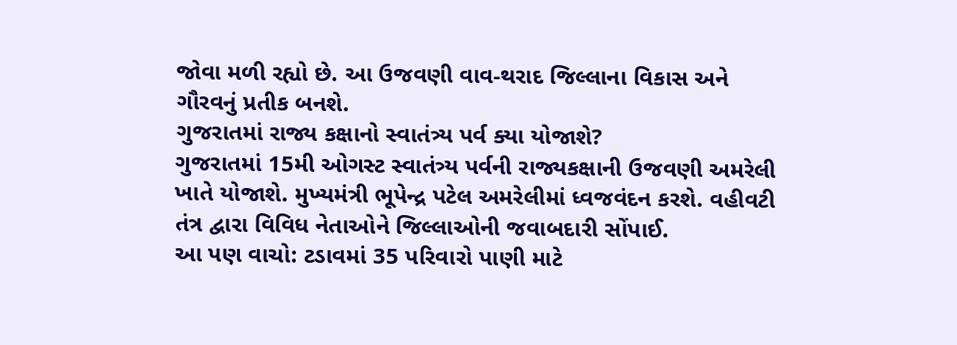જોવા મળી રહ્યો છે. આ ઉજવણી વાવ-થરાદ જિલ્લાના વિકાસ અને ગૌરવનું પ્રતીક બનશે.
ગુજરાતમાં રાજ્ય કક્ષાનો સ્વાતંત્ર્ય પર્વ ક્યા યોજાશે?
ગુજરાતમાં 15મી ઓગસ્ટ સ્વાતંત્ર્ય પર્વની રાજ્યકક્ષાની ઉજવણી અમરેલી ખાતે યોજાશે. મુખ્યમંત્રી ભૂપેન્દ્ર પટેલ અમરેલીમાં ધ્વજવંદન કરશે. વહીવટી તંત્ર દ્વારા વિવિધ નેતાઓને જિલ્લાઓની જવાબદારી સોંપાઈ.
આ પણ વાચો: ટડાવમાં 35 પરિવારો પાણી માટે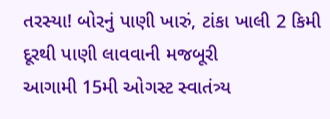તરસ્યા! બોરનું પાણી ખારું, ટાંકા ખાલી 2 કિમી દૂરથી પાણી લાવવાની મજબૂરી
આગામી 15મી ઓગસ્ટ સ્વાતંત્ર્ય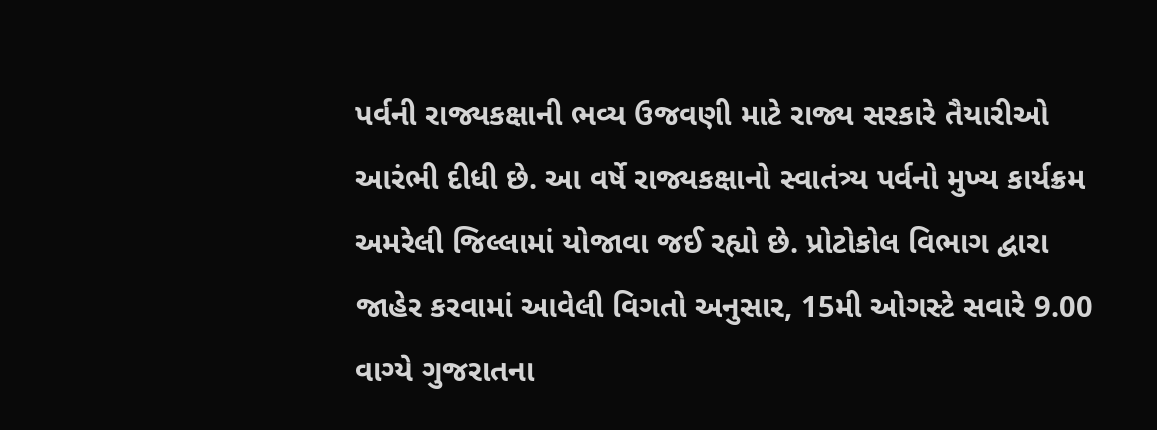પર્વની રાજ્યકક્ષાની ભવ્ય ઉજવણી માટે રાજ્ય સરકારે તૈયારીઓ આરંભી દીધી છે. આ વર્ષે રાજ્યકક્ષાનો સ્વાતંત્ર્ય પર્વનો મુખ્ય કાર્યક્રમ અમરેલી જિલ્લામાં યોજાવા જઈ રહ્યો છે. પ્રોટોકોલ વિભાગ દ્વારા જાહેર કરવામાં આવેલી વિગતો અનુસાર, 15મી ઓગસ્ટે સવારે 9.00 વાગ્યે ગુજરાતના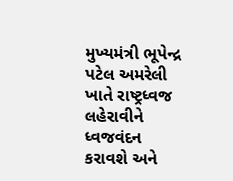મુખ્યમંત્રી ભૂપેન્દ્ર પટેલ અમરેલી ખાતે રાષ્ટ્રધ્વજ લહેરાવીને ધ્વજવંદન કરાવશે અને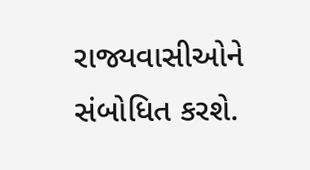રાજ્યવાસીઓને સંબોધિત કરશે.